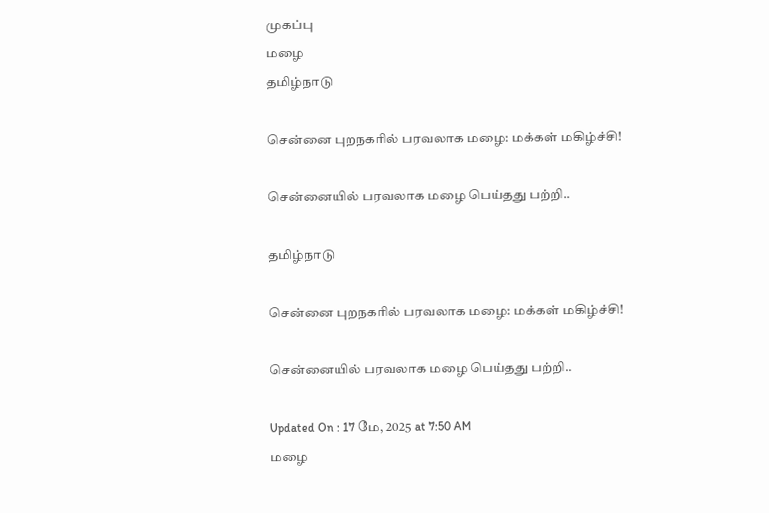முகப்பு
மழை
தமிழ்நாடு

சென்னை புறநகரில் பரவலாக மழை: மக்கள் மகிழ்ச்சி!

சென்னையில் பரவலாக மழை பெய்தது பற்றி..

தமிழ்நாடு

சென்னை புறநகரில் பரவலாக மழை: மக்கள் மகிழ்ச்சி!

சென்னையில் பரவலாக மழை பெய்தது பற்றி..

Updated On : 17 மே, 2025 at 7:50 AM
மழை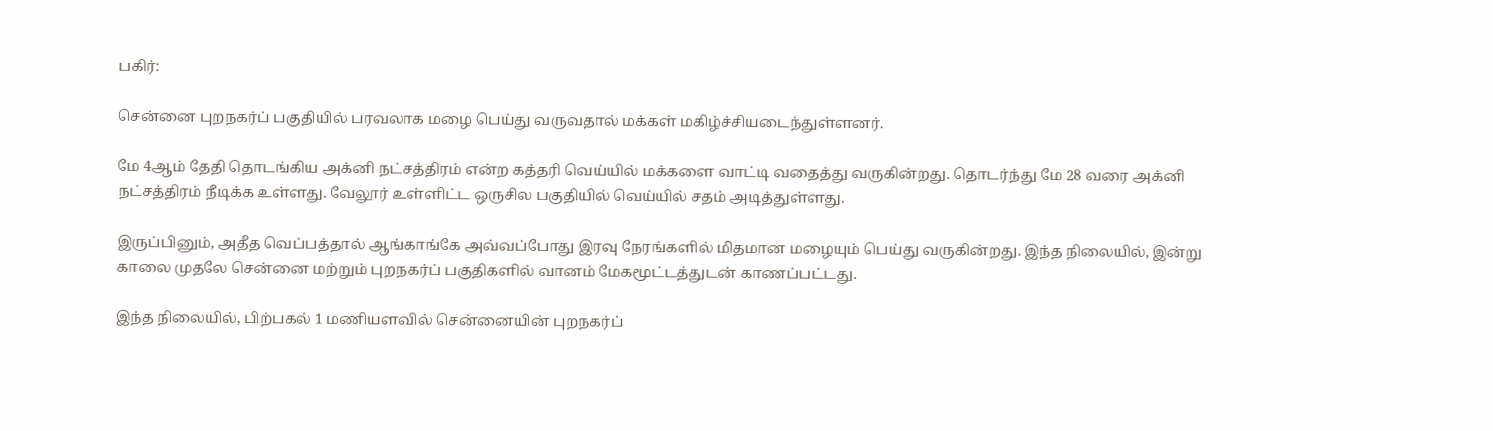பகிர்:

சென்னை புறநகர்ப் பகுதியில் பரவலாக மழை பெய்து வருவதால் மக்கள் மகிழ்ச்சியடைந்துள்ளனர்.

மே 4ஆம் தேதி தொடங்கிய அக்னி நட்சத்திரம் என்ற கத்தரி வெய்யில் மக்களை வாட்டி வதைத்து வருகின்றது. தொடர்ந்து மே 28 வரை அக்னி நட்சத்திரம் நீடிக்க உள்ளது. வேலூர் உள்ளிட்ட ஒருசில பகுதியில் வெய்யில் சதம் அடித்துள்ளது.

இருப்பினும், அதீத வெப்பத்தால் ஆங்காங்கே அவ்வப்போது இரவு நேரங்களில் மிதமான மழையும் பெய்து வருகின்றது. இந்த நிலையில், இன்று காலை முதலே சென்னை மற்றும் புறநகர்ப் பகுதிகளில் வானம் மேகமூட்டத்துடன் காணப்பட்டது.

இந்த நிலையில், பிற்பகல் 1 மணியளவில் சென்னையின் புறநகர்ப்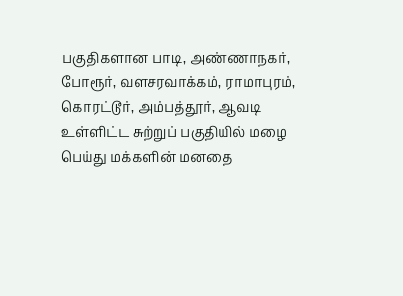பகுதிகளான பாடி, அண்ணாநகர், போரூர், வளசரவாக்கம், ராமாபுரம், கொரட்டூர், அம்பத்தூர், ஆவடி உள்ளிட்ட சுற்றுப் பகுதியில் மழை பெய்து மக்களின் மனதை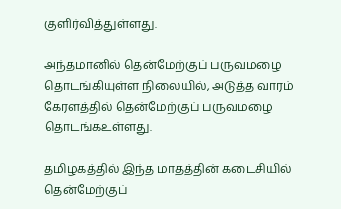குளிர்வித்துள்ளது.

அந்தமானில் தென்மேற்குப் பருவமழை தொடங்கியுள்ள நிலையில், அடுத்த வாரம் கேரளத்தில் தென்மேற்குப் பருவமழை தொடங்கஉள்ளது.

தமிழகத்தில் இந்த மாதத்தின் கடைசியில் தென்மேற்குப்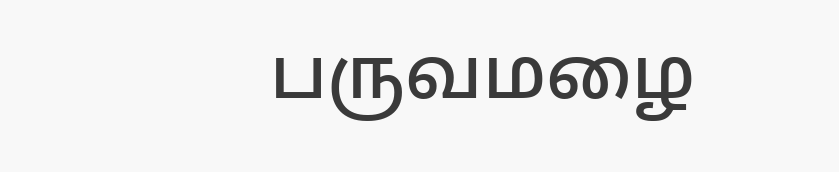பருவமழை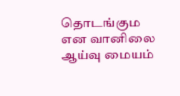தொடங்கும என வானிலை ஆய்வு மையம்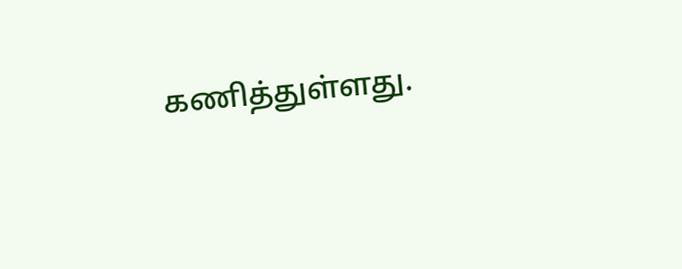கணித்துள்ளது.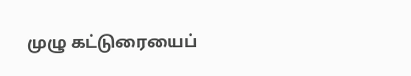முழு கட்டுரையைப்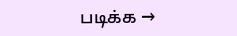படிக்க →